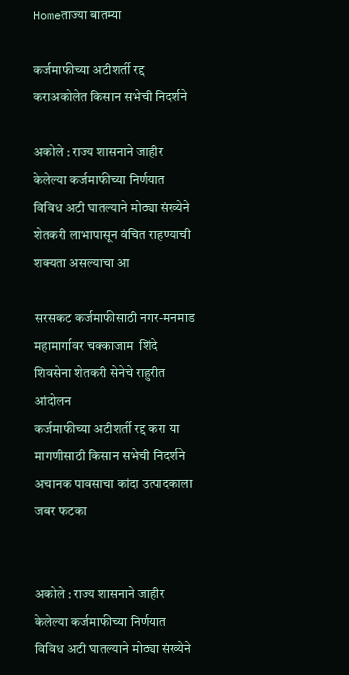Homeताज्या बातम्या

कर्जमाफीच्या अटीशर्ती रद्द कराअकोलेत किसान सभेची निदर्शने

अकोले : राज्य शासनाने जाहीर केलेल्या कर्जमाफीच्या निर्णयात विविध अटी घातल्याने मोठ्या संख्येने शेतकरी लाभापासून वंचित राहण्याची शक्यता असल्याचा आ

सरसकट कर्जमाफीसाठी नगर-मनमाड महामार्गावर चक्काजाम  शिंदे शिवसेना शेतकरी सेनेचे राहुरीत आंदोलन
कर्जमाफीच्या अटीशर्ती रद्द करा या मागणीसाठी किसान सभेची निदर्शने
अचानक पावसाचा कांदा उत्पादकाला जबर फटका


अकोले : राज्य शासनाने जाहीर केलेल्या कर्जमाफीच्या निर्णयात विविध अटी घातल्याने मोठ्या संख्येने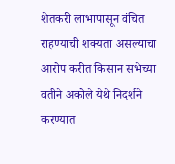शेतकरी लाभापासून वंचित राहण्याची शक्यता असल्याचा आरोप करीत किसान सभेच्या वतीने अकोले येथे निदर्शने करण्यात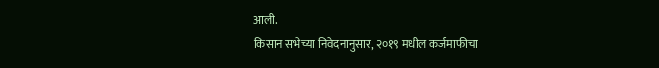आली.
किसान सभेच्या निवेदनानुसार, २०१९ मधील कर्जमाफीचा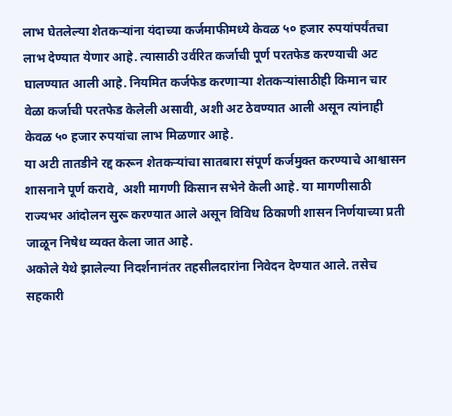लाभ घेतलेल्या शेतकऱ्यांना यंदाच्या कर्जमाफीमध्ये केवळ ५० हजार रुपयांपर्यंतचा लाभ देण्यात येणार आहे. त्यासाठी उर्वरित कर्जाची पूर्ण परतफेड करण्याची अट घालण्यात आली आहे. नियमित कर्जफेड करणाऱ्या शेतकऱ्यांसाठीही किमान चार वेळा कर्जाची परतफेड केलेली असावी, अशी अट ठेवण्यात आली असून त्यांनाही केवळ ५० हजार रुपयांचा लाभ मिळणार आहे.
या अटी तातडीने रद्द करून शेतकऱ्यांचा सातबारा संपूर्ण कर्जमुक्त करण्याचे आश्वासन शासनाने पूर्ण करावे, अशी मागणी किसान सभेने केली आहे. या मागणीसाठी राज्यभर आंदोलन सुरू करण्यात आले असून विविध ठिकाणी शासन निर्णयाच्या प्रती जाळून निषेध व्यक्त केला जात आहे.
अकोले येथे झालेल्या निदर्शनानंतर तहसीलदारांना निवेदन देण्यात आले. तसेच सहकारी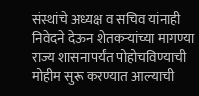संस्थांचे अध्यक्ष व सचिव यांनाही निवेदने देऊन शेतकऱ्यांच्या मागण्या राज्य शासनापर्यंत पोहोचविण्याची मोहीम सुरू करण्यात आल्याची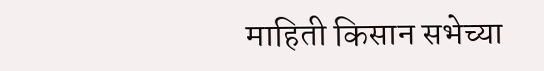माहिती किसान सभेच्या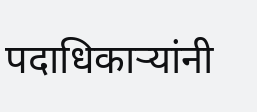पदाधिकाऱ्यांनी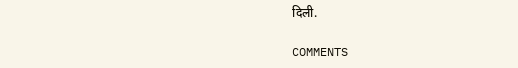दिली.

COMMENTS